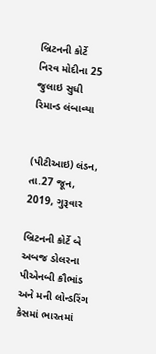બ્રિટનની કોર્ટે નિરવ મોદીના 25 જુલાઇ સુધી રિમાન્ડ લંબાવ્યા


(પીટીઆઇ) લંડન, તા.27 જૂન, 2019, ગુરૂવાર

બ્રિટનની કોર્ટે બે અબજ ડોલરના પીએનબી કૌભાંડ અને મની લોન્ડરિંગ કેસમાં ભારતમાં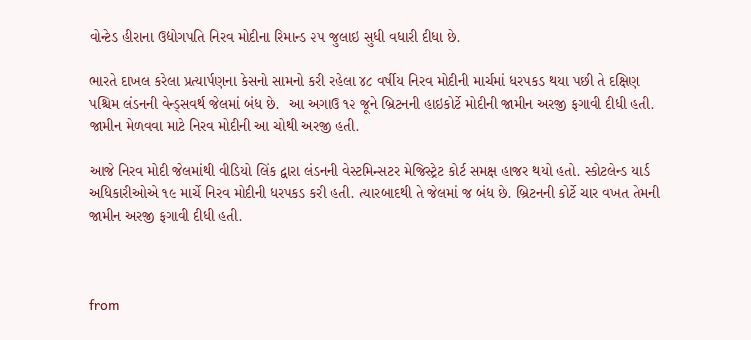વોન્ટેડ હીરાના ઉદ્યોગપતિ નિરવ મોદીના રિમાન્ડ ૨૫ જુલાઇ સુધી વધારી દીધા છે.

ભારતે દાખલ કરેલા પ્રત્યાર્પણના કેસનો સામનો કરી રહેલા ૪૮ વર્ષીય નિરવ મોદીની માર્ચમાં ધરપકડ થયા પછી તે દક્ષિણ પશ્ચિમ લંડનની વેન્ડ્સવર્થ જેલમાં બંધ છે.  આ અગાઉ ૧૨ જૂને બ્રિટનની હાઇકોર્ટે મોદીની જામીન અરજી ફગાવી દીધી હતી. જામીન મેળવવા માટે નિરવ મોદીની આ ચોથી અરજી હતી.

આજે નિરવ મોદી જેલમાંથી વીડિયો લિંક દ્વારા લંડનની વેસ્ટમિન્સટર મેજિસ્ટ્રેટ કોર્ટ સમક્ષ હાજર થયો હતો. સ્કોટલેન્ડ યાર્ડ અધિકારીઓએ ૧૯ માર્ચે નિરવ મોદીની ધરપકડ કરી હતી. ત્યારબાદથી તે જેલમાં જ બંધ છે. બ્રિટનની કોર્ટે ચાર વખત તેમની જામીન અરજી ફગાવી દીધી હતી.



from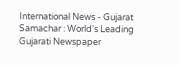International News - Gujarat Samachar : World's Leading Gujarati Newspaper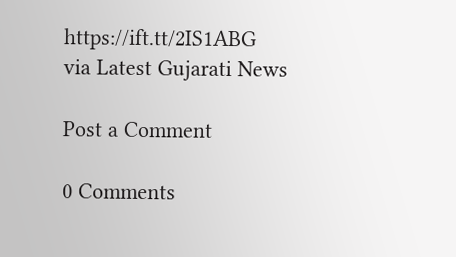https://ift.tt/2IS1ABG
via Latest Gujarati News

Post a Comment

0 Comments